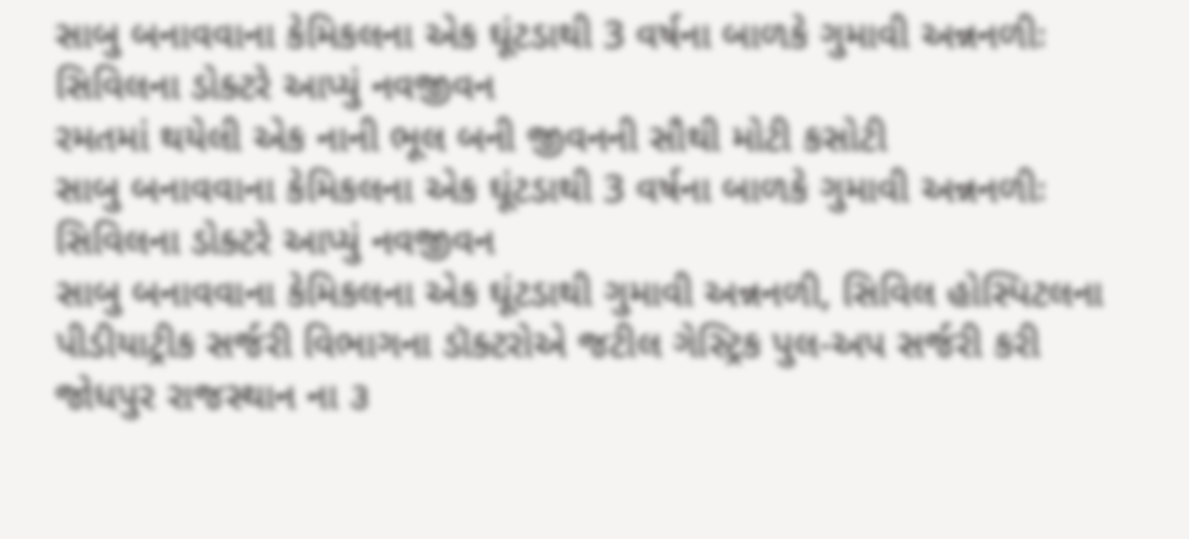સાબુ બનાવવાના કેમિકલના એક ઘૂંટડાથી 3 વર્ષના બાળકે ગુમાવી અન્નનળીઃ સિવિલના ડોક્ટરે આપ્યું નવજીવન
રમતમાં થયેલી એક નાની ભૂલ બની જીવનની સૌથી મોટી કસોટી
સાબુ બનાવવાના કેમિકલના એક ઘૂંટડાથી 3 વર્ષના બાળકે ગુમાવી અન્નનળીઃ સિવિલના ડોક્ટરે આપ્યું નવજીવન
સાબુ બનાવવાના કેમિકલના એક ઘૂંટડાથી ગુમાવી અન્નનળી, સિવિલ હોસ્પિટલના પીડીયાટ્રીક સર્જરી વિભાગના ડૉક્ટરોએ જટીલ ગેસ્ટ્રિક પુલ-અપ સર્જરી કરી જોધપુર રાજસ્થાન ના ૩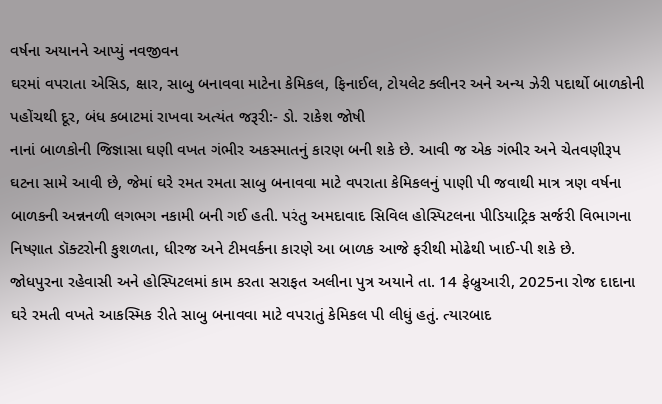વર્ષના અયાનને આપ્યું નવજીવન
ઘરમાં વપરાતા એસિડ, ક્ષાર, સાબુ બનાવવા માટેના કેમિકલ, ફિનાઈલ, ટોયલેટ ક્લીનર અને અન્ય ઝેરી પદાર્થો બાળકોની પહોંચથી દૂર, બંધ કબાટમાં રાખવા અત્યંત જરૂરી:- ડો. રાકેશ જોષી
નાનાં બાળકોની જિજ્ઞાસા ઘણી વખત ગંભીર અકસ્માતનું કારણ બની શકે છે. આવી જ એક ગંભીર અને ચેતવણીરૂપ ઘટના સામે આવી છે, જેમાં ઘરે રમત રમતા સાબુ બનાવવા માટે વપરાતા કેમિકલનું પાણી પી જવાથી માત્ર ત્રણ વર્ષના બાળકની અન્નનળી લગભગ નકામી બની ગઈ હતી. પરંતુ અમદાવાદ સિવિલ હોસ્પિટલના પીડિયાટ્રિક સર્જરી વિભાગના નિષ્ણાત ડૉક્ટરોની કુશળતા, ધીરજ અને ટીમવર્કના કારણે આ બાળક આજે ફરીથી મોઢેથી ખાઈ-પી શકે છે.
જોધપુરના રહેવાસી અને હોસ્પિટલમાં કામ કરતા સરાફત અલીના પુત્ર અયાને તા. 14 ફેબ્રુઆરી, 2025ના રોજ દાદાના ઘરે રમતી વખતે આકસ્મિક રીતે સાબુ બનાવવા માટે વપરાતું કેમિકલ પી લીધું હતું. ત્યારબાદ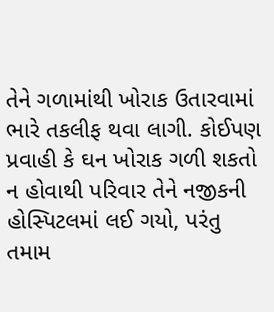તેને ગળામાંથી ખોરાક ઉતારવામાં ભારે તકલીફ થવા લાગી. કોઈપણ પ્રવાહી કે ઘન ખોરાક ગળી શકતો ન હોવાથી પરિવાર તેને નજીકની હોસ્પિટલમાં લઈ ગયો, પરંતુ તમામ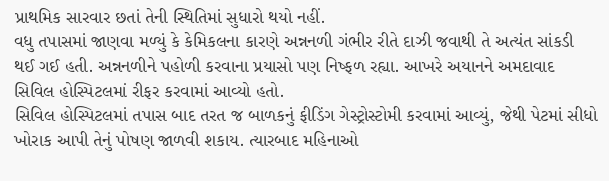પ્રાથમિક સારવાર છતાં તેની સ્થિતિમાં સુધારો થયો નહીં.
વધુ તપાસમાં જાણવા મળ્યું કે કેમિકલના કારણે અન્નનળી ગંભીર રીતે દાઝી જવાથી તે અત્યંત સાંકડી થઈ ગઈ હતી. અન્નનળીને પહોળી કરવાના પ્રયાસો પણ નિષ્ફળ રહ્યા. આખરે અયાનને અમદાવાદ સિવિલ હોસ્પિટલમાં રીફર કરવામાં આવ્યો હતો.
સિવિલ હોસ્પિટલમાં તપાસ બાદ તરત જ બાળકનું ફીડિંગ ગેસ્ટ્રોસ્ટોમી કરવામાં આવ્યું, જેથી પેટમાં સીધો ખોરાક આપી તેનું પોષણ જાળવી શકાય. ત્યારબાદ મહિનાઓ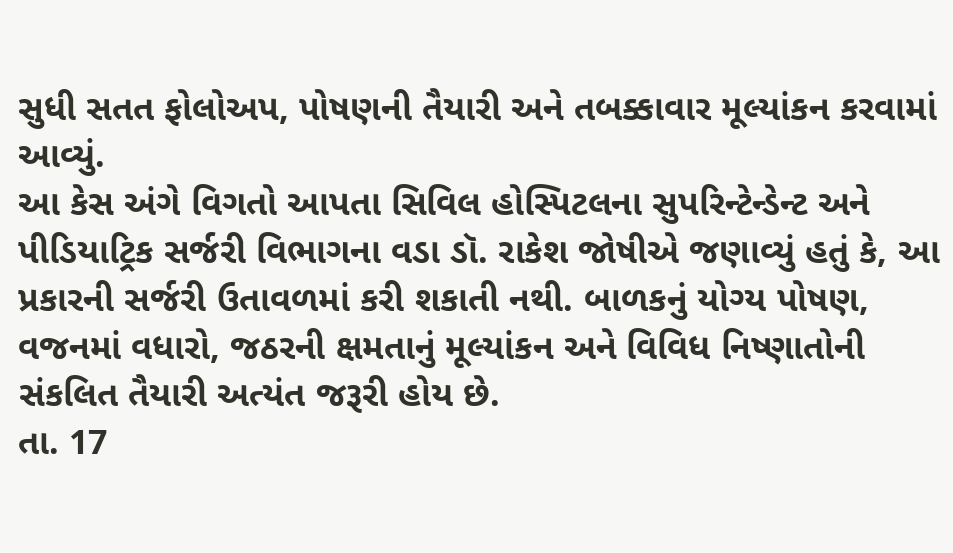સુધી સતત ફોલોઅપ, પોષણની તૈયારી અને તબક્કાવાર મૂલ્યાંકન કરવામાં આવ્યું.
આ કેસ અંગે વિગતો આપતા સિવિલ હોસ્પિટલના સુપરિન્ટેન્ડેન્ટ અને પીડિયાટ્રિક સર્જરી વિભાગના વડા ડૉ. રાકેશ જોષીએ જણાવ્યું હતું કે, આ પ્રકારની સર્જરી ઉતાવળમાં કરી શકાતી નથી. બાળકનું યોગ્ય પોષણ, વજનમાં વધારો, જઠરની ક્ષમતાનું મૂલ્યાંકન અને વિવિધ નિષ્ણાતોની સંકલિત તૈયારી અત્યંત જરૂરી હોય છે.
તા. 17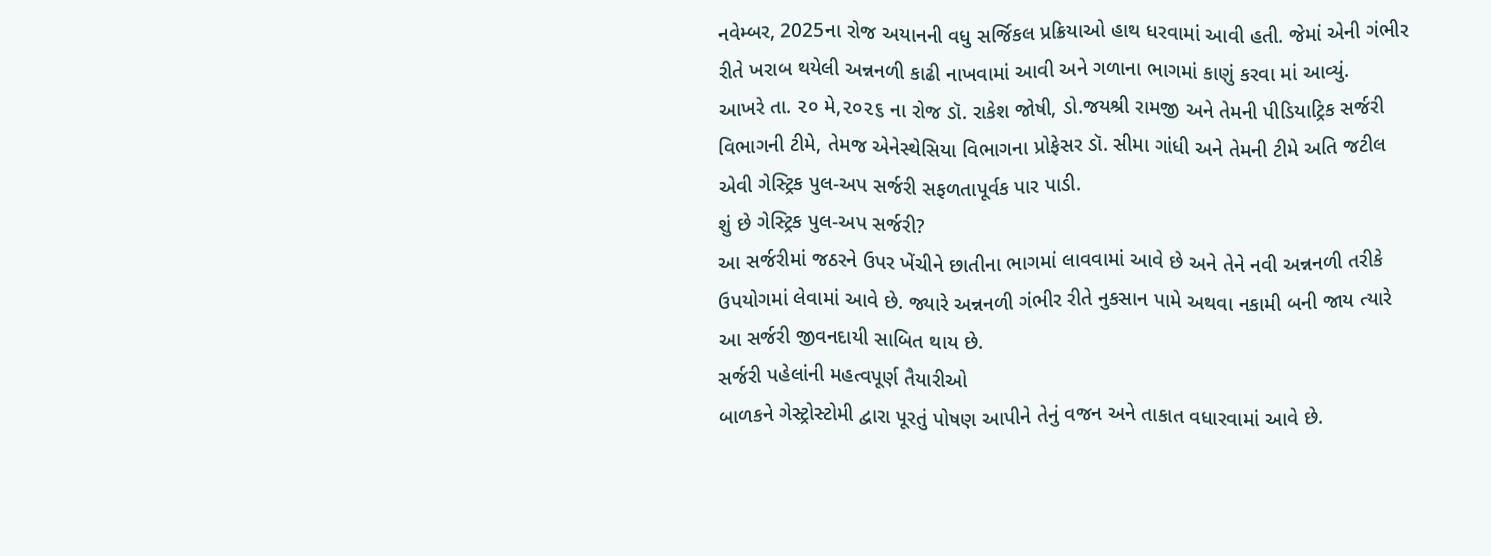નવેમ્બર, 2025ના રોજ અયાનની વધુ સર્જિકલ પ્રક્રિયાઓ હાથ ધરવામાં આવી હતી. જેમાં એની ગંભીર રીતે ખરાબ થયેલી અન્નનળી કાઢી નાખવામાં આવી અને ગળાના ભાગમાં કાણું કરવા માં આવ્યું.
આખરે તા. ૨૦ મે,૨૦૨૬ ના રોજ ડૉ. રાકેશ જોષી, ડો.જયશ્રી રામજી અને તેમની પીડિયાટ્રિક સર્જરી વિભાગની ટીમે, તેમજ એનેસ્થેસિયા વિભાગના પ્રોફેસર ડૉ. સીમા ગાંધી અને તેમની ટીમે અતિ જટીલ એવી ગેસ્ટ્રિક પુલ-અપ સર્જરી સફળતાપૂર્વક પાર પાડી.
શું છે ગેસ્ટ્રિક પુલ-અપ સર્જરી?
આ સર્જરીમાં જઠરને ઉપર ખેંચીને છાતીના ભાગમાં લાવવામાં આવે છે અને તેને નવી અન્નનળી તરીકે ઉપયોગમાં લેવામાં આવે છે. જ્યારે અન્નનળી ગંભીર રીતે નુકસાન પામે અથવા નકામી બની જાય ત્યારે આ સર્જરી જીવનદાયી સાબિત થાય છે.
સર્જરી પહેલાંની મહત્વપૂર્ણ તૈયારીઓ
બાળકને ગેસ્ટ્રોસ્ટોમી દ્વારા પૂરતું પોષણ આપીને તેનું વજન અને તાકાત વધારવામાં આવે છે.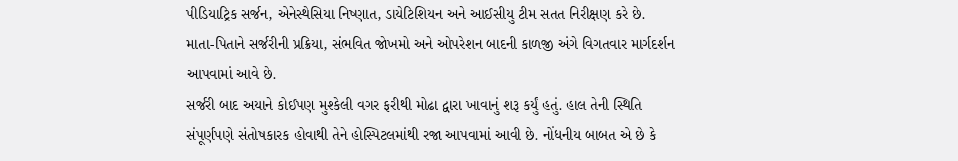પીડિયાટ્રિક સર્જન, એનેસ્થેસિયા નિષ્ણાત, ડાયેટિશિયન અને આઈસીયુ ટીમ સતત નિરીક્ષણ કરે છે.
માતા-પિતાને સર્જરીની પ્રક્રિયા, સંભવિત જોખમો અને ઓપરેશન બાદની કાળજી અંગે વિગતવાર માર્ગદર્શન આપવામાં આવે છે.
સર્જરી બાદ અયાને કોઈપણ મુશ્કેલી વગર ફરીથી મોઢા દ્વારા ખાવાનું શરૂ કર્યું હતું. હાલ તેની સ્થિતિ સંપૂર્ણપણે સંતોષકારક હોવાથી તેને હોસ્પિટલમાંથી રજા આપવામાં આવી છે. નોંધનીય બાબત એ છે કે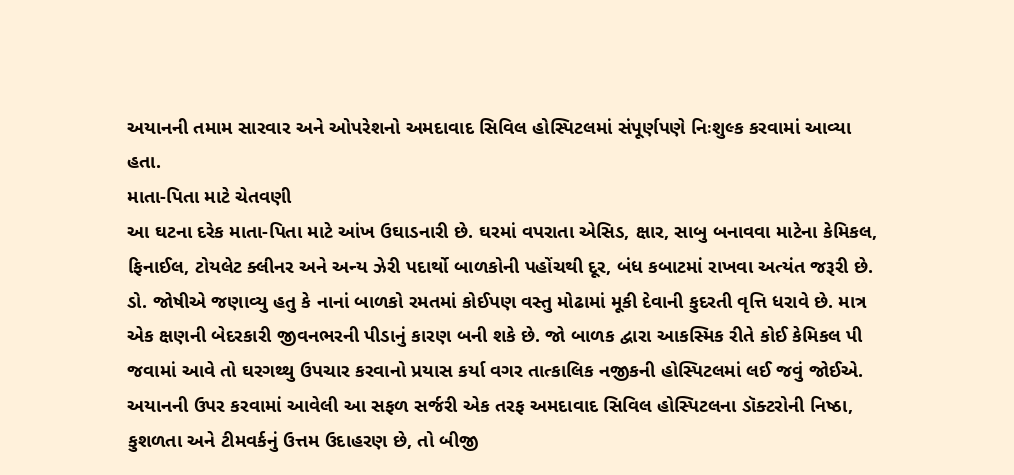અયાનની તમામ સારવાર અને ઓપરેશનો અમદાવાદ સિવિલ હોસ્પિટલમાં સંપૂર્ણપણે નિઃશુલ્ક કરવામાં આવ્યા હતા.
માતા-પિતા માટે ચેતવણી
આ ઘટના દરેક માતા-પિતા માટે આંખ ઉઘાડનારી છે. ઘરમાં વપરાતા એસિડ, ક્ષાર, સાબુ બનાવવા માટેના કેમિકલ, ફિનાઈલ, ટોયલેટ ક્લીનર અને અન્ય ઝેરી પદાર્થો બાળકોની પહોંચથી દૂર, બંધ કબાટમાં રાખવા અત્યંત જરૂરી છે.
ડો. જોષીએ જણાવ્યુ હતુ કે નાનાં બાળકો રમતમાં કોઈપણ વસ્તુ મોઢામાં મૂકી દેવાની કુદરતી વૃત્તિ ધરાવે છે. માત્ર એક ક્ષણની બેદરકારી જીવનભરની પીડાનું કારણ બની શકે છે. જો બાળક દ્વારા આકસ્મિક રીતે કોઈ કેમિકલ પી જવામાં આવે તો ઘરગથ્થુ ઉપચાર કરવાનો પ્રયાસ કર્યા વગર તાત્કાલિક નજીકની હોસ્પિટલમાં લઈ જવું જોઈએ.
અયાનની ઉપર કરવામાં આવેલી આ સફળ સર્જરી એક તરફ અમદાવાદ સિવિલ હોસ્પિટલના ડૉક્ટરોની નિષ્ઠા, કુશળતા અને ટીમવર્કનું ઉત્તમ ઉદાહરણ છે, તો બીજી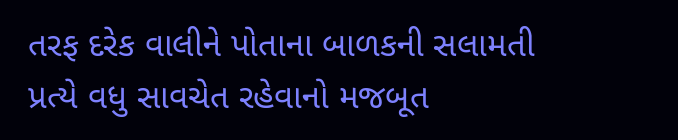તરફ દરેક વાલીને પોતાના બાળકની સલામતી પ્રત્યે વધુ સાવચેત રહેવાનો મજબૂત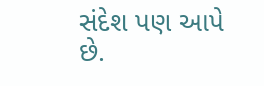સંદેશ પણ આપે છે.